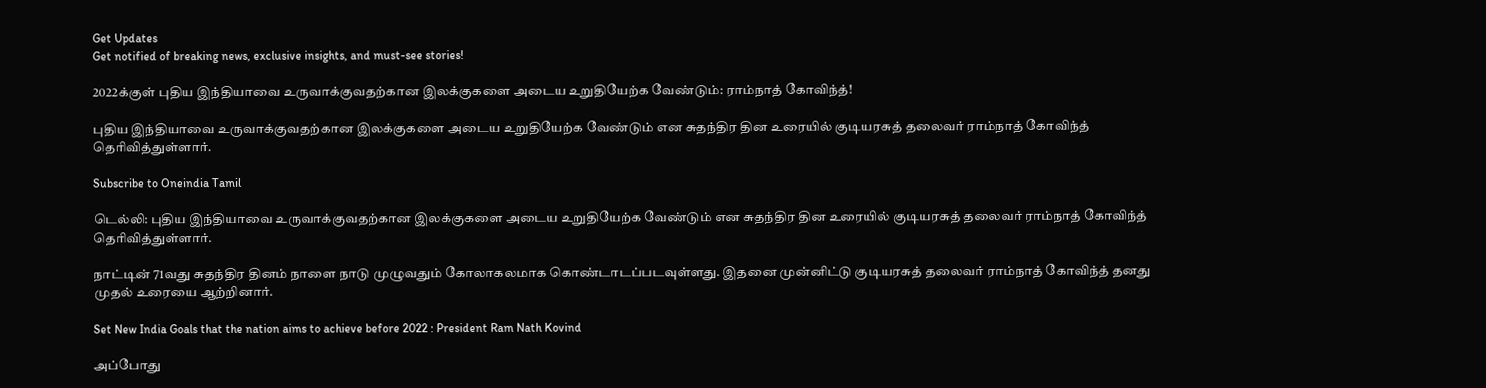Get Updates
Get notified of breaking news, exclusive insights, and must-see stories!

2022க்குள் புதிய இந்தியாவை உருவாக்குவதற்கான இலக்குகளை அடைய உறுதியேற்க வேண்டும்: ராம்நாத் கோவிந்த்!

புதிய இந்தியாவை உருவாக்குவதற்கான இலக்குகளை அடைய உறுதியேற்க வேண்டும் என சுதந்திர தின உரையில் குடியரசுத் தலைவர் ராம்நாத் கோவிந்த் தெரிவித்துள்ளார்.

Subscribe to Oneindia Tamil

டெல்லி: புதிய இந்தியாவை உருவாக்குவதற்கான இலக்குகளை அடைய உறுதியேற்க வேண்டும் என சுதந்திர தின உரையில் குடியரசுத் தலைவர் ராம்நாத் கோவிந்த் தெரிவித்துள்ளார்.

நாட்டின் 71வது சுதந்திர தினம் நாளை நாடு முழுவதும் கோலாகலமாக கொண்டாடப்படவுள்ளது. இதனை முன்னிட்டு குடியரசுத் தலைவர் ராம்நாத் கோவிந்த் தனது முதல் உரையை ஆற்றினார்.

Set New India Goals that the nation aims to achieve before 2022 : President Ram Nath Kovind

அப்போது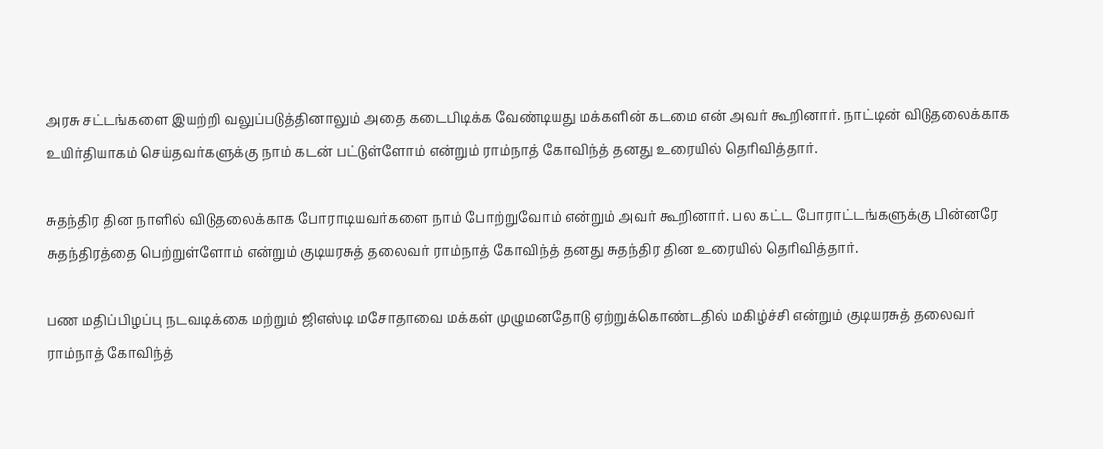அரசு சட்டங்களை இயற்றி வலுப்படுத்தினாலும் அதை கடைபிடிக்க வேண்டியது மக்களின் கடமை என் அவர் கூறினார். நாட்டின் விடுதலைக்காக உயிர்தியாகம் செய்தவர்களுக்கு நாம் கடன் பட்டுள்ளோம் என்றும் ராம்நாத் கோவிந்த் தனது உரையில் தெரிவித்தார்.

சுதந்திர தின நாளில் விடுதலைக்காக போராடியவர்களை நாம் போற்றுவோம் என்றும் அவர் கூறினார். பல கட்ட போராட்டங்களுக்கு பின்னரே சுதந்திரத்தை பெற்றுள்ளோம் என்றும் குடியரசுத் தலைவர் ராம்நாத் கோவிந்த் தனது சுதந்திர தின உரையில் தெரிவித்தார்.

பண மதிப்பிழப்பு நடவடிக்கை மற்றும் ஜிஎஸ்டி மசோதாவை மக்கள் முழுமனதோடு ஏற்றுக்கொண்டதில் மகிழ்ச்சி என்றும் குடியரசுத் தலைவர் ராம்நாத் கோவிந்த்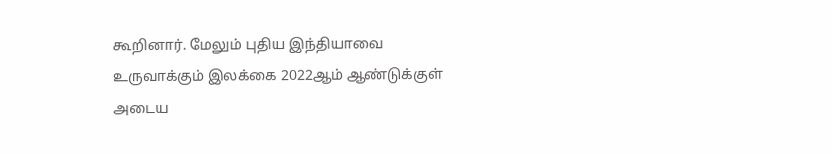கூறினார். மேலும் புதிய இந்தியாவை உருவாக்கும் இலக்கை 2022ஆம் ஆண்டுக்குள் அடைய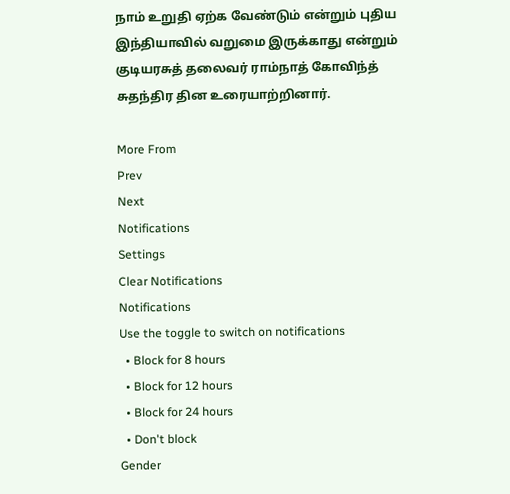நாம் உறுதி ஏற்க வேண்டும் என்றும் புதிய இந்தியாவில் வறுமை இருக்காது என்றும் குடியரசுத் தலைவர் ராம்நாத் கோவிந்த் சுதந்திர தின உரையாற்றினார்.

More From
Prev
Next
Notifications
Settings
Clear Notifications
Notifications
Use the toggle to switch on notifications
  • Block for 8 hours
  • Block for 12 hours
  • Block for 24 hours
  • Don't block
Gender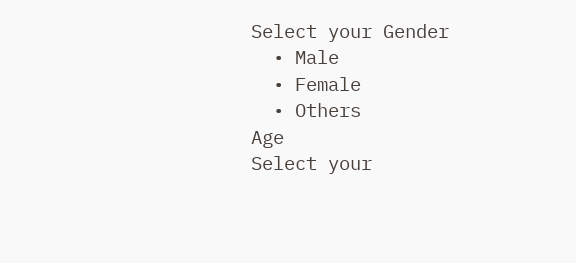Select your Gender
  • Male
  • Female
  • Others
Age
Select your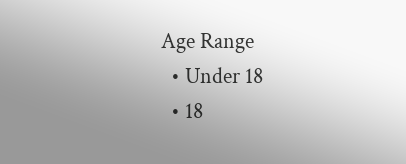Age Range
  • Under 18
  • 18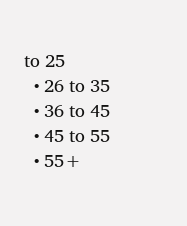to 25
  • 26 to 35
  • 36 to 45
  • 45 to 55
  • 55+